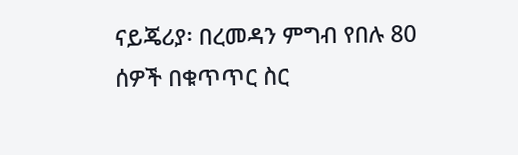ናይጄሪያ፡ በረመዳን ምግብ የበሉ 80 ሰዎች በቁጥጥር ስር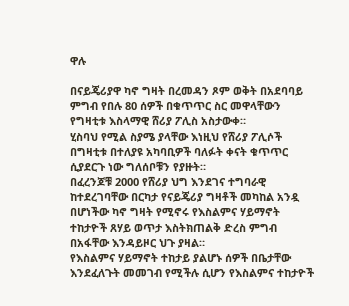ዋሉ

በናይጄሪያዋ ካኖ ግዛት በረመዳን ጾም ወቅት በአደባባይ ምግብ የበሉ 80 ሰዎች በቁጥጥር ስር መዋላቸውን የግዛቲቱ እስላማዊ ሸሪያ ፖሊስ አስታውቀ።
ሂስባህ የሚል ስያሜ ያላቸው እነዚህ የሸሪያ ፖሊሶች በግዛቲቱ በተለያዩ አካባቢዎች ባለፉት ቀናት ቁጥጥር ሲያደርጉ ነው ግለሰቦቹን የያዙት።
በፈረንጆቹ 2000 የሸሪያ ህግ እንደገና ተግባራዊ ከተደረገባቸው በርካታ የናይጄሪያ ግዛቶች መካከል አንዷ በሆነችው ካኖ ግዛት የሚኖሩ የእስልምና ሃይማኖት ተከታዮች ጸሃይ ወጥታ እስትክጠልቅ ድረስ ምግብ በአፋቸው እንዳይዞር ህጉ ያዛል።
የእስልምና ሃይማኖት ተከታይ ያልሆኑ ሰዎች በቤታቸው እንደፈለጉት መመገብ የሚችሉ ሲሆን የእስልምና ተከታዮች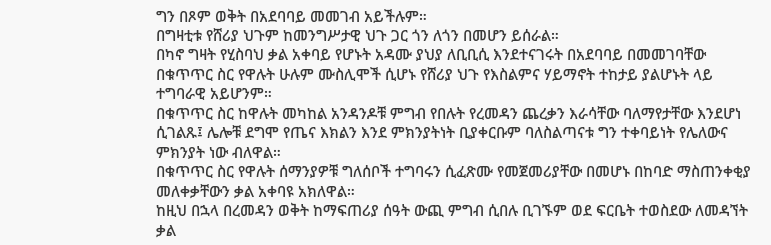ግን በጾም ወቅት በአደባባይ መመገብ አይችሉም።
በግዛቲቱ የሸሪያ ህጉም ከመንግሥታዊ ህጉ ጋር ጎን ለጎን በመሆን ይሰራል።
በካኖ ግዛት የሂስባህ ቃል አቀባይ የሆኑት አዳሙ ያህያ ለቢቢሲ እንደተናገሩት በአደባባይ በመመገባቸው በቁጥጥር ስር የዋሉት ሁሉም ሙስሊሞች ሲሆኑ የሸሪያ ህጉ የእስልምና ሃይማኖት ተከታይ ያልሆኑት ላይ ተግባራዊ አይሆንም።
በቁጥጥር ስር ከዋሉት መካከል አንዳንዶቹ ምግብ የበሉት የረመዳን ጨረቃን እራሳቸው ባለማየታቸው እንደሆነ ሲገልጹ፤ ሌሎቹ ደግሞ የጤና እክልን እንደ ምክንያትነት ቢያቀርቡም ባለስልጣናቱ ግን ተቀባይነት የሌለውና ምክንያት ነው ብለዋል።
በቁጥጥር ስር የዋሉት ሰማንያዎቹ ግለሰቦች ተግባሩን ሲፈጽሙ የመጀመሪያቸው በመሆኑ በከባድ ማስጠንቀቂያ መለቀቃቸውን ቃል አቀባዩ አክለዋል።
ከዚህ በኋላ በረመዳን ወቅት ከማፍጠሪያ ሰዓት ውጪ ምግብ ሲበሉ ቢገኙም ወደ ፍርቤት ተወስደው ለመዳኘት ቃል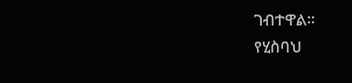ገብተዋል።
የሂስባህ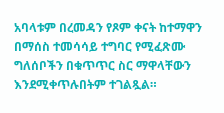አባላቱም በረመዳን የጾም ቀናት ከተማዋን በማሰስ ተመሳሳይ ተግባር የሚፈጽሙ ግለሰቦችን በቁጥጥር ስር ማዋላቸውን እንደሚቀጥሉበትም ተገልጿል።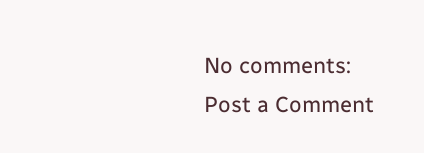No comments:
Post a Comment